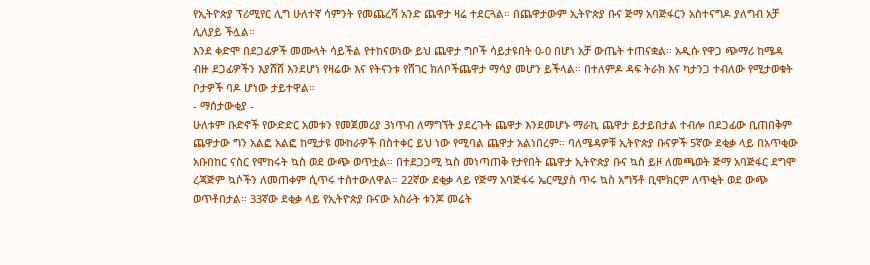የኢትዮጵያ ፕሪሚየር ሊግ ሁለተኛ ሳምንት የመጨረሻ አንድ ጨዋታ ዛሬ ተደርጓል። በጨዋታውም ኢትዮጵያ ቡና ጅማ አባጅፋርን አስተናግዶ ያለግብ አቻ ሊለያይ ችሏል።
እንደ ቀድሞ በደጋፊዎች መሙላት ሳይችል የተከናወነው ይህ ጨዋታ ግቦች ሳይታዩበት 0-0 በሆነ አቻ ውጤት ተጠናቋል። አዲሱ የዋጋ ጭማሪ ከሜዳ ብዙ ደጋፊዎችን እያሸሸ እንደሆነ የዛሬው እና የትናንቱ የሸገር ክለቦችጨዋታ ማሳያ መሆን ይችላል። በተለምዶ ዳፍ ትራክ እና ካታንጋ ተብለው የሚታወቁት ቦታዎች ባዶ ሆነው ታይተዋል።
- ማሰታውቂያ -
ሁለቱም ቡድኖች የውድድር አመቱን የመጀመሪያ 3ነጥብ ለማግኘት ያደረጉት ጨዋታ እንደመሆኑ ማራኪ ጨዋታ ይታይበታል ተብሎ በደጋፊው ቢጠበቅም ጨዋታው ግን አልፎ አልፎ ከሚታዩ ሙከራዎች በስተቀር ይህ ነው የሚባል ጨዋታ አልነበረም። ባለሜዳዎቹ ኢትዮጵያ ቡናዎች 5ኛው ደቂቃ ላይ በአጥቂው አቡበከር ናስር የሞከሩት ኳስ ወደ ውጭ ወጥቷል። በተደጋጋሚ ኳስ መነጣጠቅ የታየበት ጨዋታ ኢትዮጵያ ቡና ኳስ ይዞ ለመጫወት ጅማ አባጅፋር ደግሞ ረጃጅም ኳሶችን ለመጠቀም ሲጥሩ ተስተውለዋል። 22ኛው ደቂቃ ላይ የጅማ አባጅፋሩ ኤርሚያስ ጥሩ ኳስ አግኝቶ ቢሞክርም ለጥቂት ወደ ውጭ ወጥቶበታል። 33ኛው ደቂቃ ላይ የኢትዮጵያ ቡናው አስራት ቱንጆ መሬት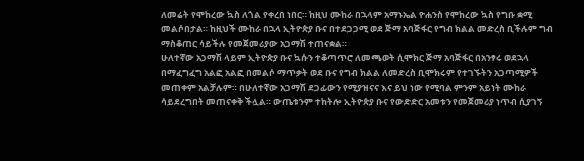ለመሬት የሞከረው ኳስ ለጎል የቀረበ ነበር። ከዚህ ሙከራ በኋላም አማኑኤል ዮሐንስ የሞከረው ኳስ የግቡ ቋሚ መልሶበታል። ከዚህች ሙከራ በኋላ ኢትዮጵያ ቡና በተደጋጋሚ ወደ ጅማ አባጅፋር የግብ ክልል መድረስ ቢችሉም ግብ ማስቆጠር ሳይችሉ የመጀመሪያው አጋማሽ ተጠናቋል።
ሁለተኛው አጋማሽ ላይም ኢትዮጵያ ቡና ኳሱን ተቆጣጥሮ ለመጫወት ሲሞክር ጅማ አባጅፋር በአንፃሩ ወደኋላ በማፈግፈግ አልፎ አልፎ በመልሶ ማጥቃት ወደ ቡና የግብ ክልል ለመድረስ ቢሞክሩም የተገኙትን አጋጣሚዎች መጠቀም አልቻሉም። በሁለተኛው አጋማሽ ደጋፊውን የሚያዝናና እና ይህ ነው የሚባል ምንም አይነት ሙከራ ሳይደረግበት መጠናቀቅ ችሏል። ውጤቱንም ተከትሎ ኢትዮጵያ ቡና የውድድር አመቱን የመጀመሪያ ነጥብ ሲያገኝ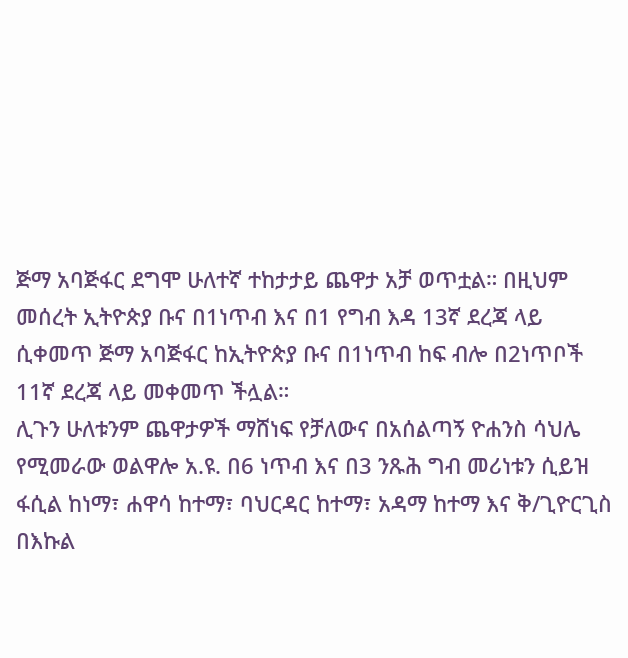ጅማ አባጅፋር ደግሞ ሁለተኛ ተከታታይ ጨዋታ አቻ ወጥቷል። በዚህም መሰረት ኢትዮጵያ ቡና በ1ነጥብ እና በ1 የግብ እዳ 13ኛ ደረጃ ላይ ሲቀመጥ ጅማ አባጅፋር ከኢትዮጵያ ቡና በ1ነጥብ ከፍ ብሎ በ2ነጥቦች 11ኛ ደረጃ ላይ መቀመጥ ችሏል።
ሊጉን ሁለቱንም ጨዋታዎች ማሸነፍ የቻለውና በአሰልጣኝ ዮሐንስ ሳህሌ የሚመራው ወልዋሎ አ.ዩ. በ6 ነጥብ እና በ3 ንጹሕ ግብ መሪነቱን ሲይዝ ፋሲል ከነማ፣ ሐዋሳ ከተማ፣ ባህርዳር ከተማ፣ አዳማ ከተማ እና ቅ/ጊዮርጊስ በእኩል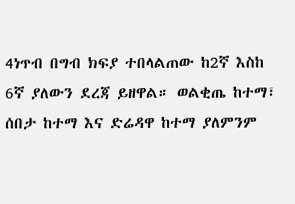4ነጥብ በግብ ክፍያ ተበላልጠው ከ2ኛ እስከ 6ኛ ያለውን ደረጃ ይዘዋል። ወልቂጤ ከተማ፣ ሰበታ ከተማ እና ድሬዳዋ ከተማ ያለምንም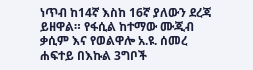ነጥብ ከ14ኛ እስከ 16ኛ ያለውን ደረጃ ይዘዋል። የፋሲል ከተማው ሙጂብ ቃሲም እና የወልዋሎ አ.ዩ. ሰመረ ሐፍተይ በእኩል 3ግቦች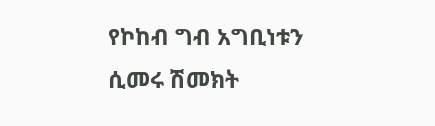የኮከብ ግብ አግቢነቱን ሲመሩ ሽመክት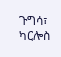ጉግሳ፣ ካርሎስ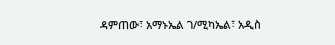ዳምጠው፣ አማኑኤል ገ/ሚካኤል፣ አዲስ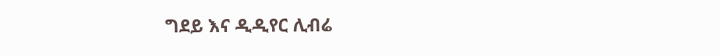ግደይ እና ዲዲየር ሊብሬ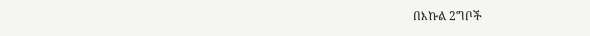በእኩል 2ግቦች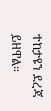ተከታዩን ደረጃ ይዘዋል።